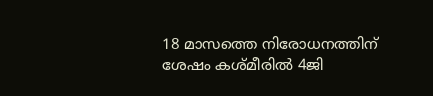18 മാസത്തെ നിരോധനത്തിന് ശേഷം കശ്മീരില്‍ 4ജി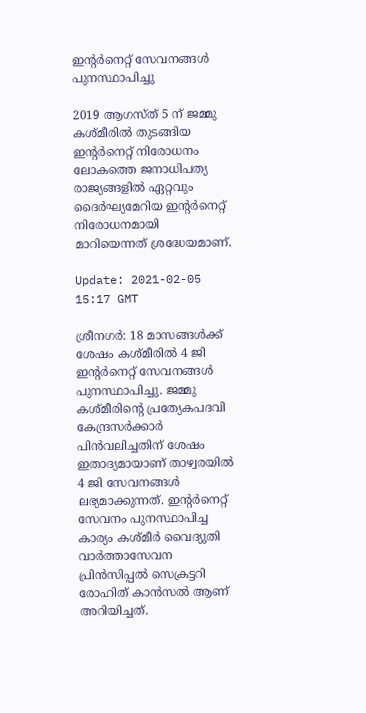ഇന്‍റര്‍നെറ്റ് സേവനങ്ങള്‍ പുനസ്ഥാപിച്ചു

2019 ആഗസ്ത് 5 ന് ജമ്മു കശ്മീരിൽ തുടങ്ങിയ ഇന്റർനെറ്റ് നിരോധനം ലോകത്തെ ജനാധിപത്യ രാജ്യങ്ങളിൽ ഏറ്റവും ദൈർഘ്യമേറിയ ഇന്റർനെറ്റ് നിരോധനമായി മാറിയെന്നത് ശ്രദ്ധേയമാണ്.

Update: 2021-02-05 15:17 GMT

ശ്രീനഗർ: 18 മാസങ്ങള്‍ക്ക് ശേഷം കശ്മീരില്‍ 4 ജി ഇന്‍റര്‍നെറ്റ് സേവനങ്ങള്‍ പുനസ്ഥാപിച്ചു. ജമ്മു കശ്‌മീരിന്‍റെ പ്രത്യേകപദവി കേന്ദ്രസർക്കാർ പിൻവലിച്ചതിന് ശേഷം ഇതാദ്യമായാണ് താഴ്വരയില്‍ 4 ജി സേവനങ്ങള്‍ ലഭ്യമാക്കുന്നത്. ഇന്‍റര്‍നെറ്റ് സേവനം പുനസ്ഥാപിച്ച കാര്യം കശ്മീര്‍ വൈദ്യുതി വാര്‍ത്താസേവന പ്രിന്‍സിപ്പല്‍ സെക്രട്ടറി രോഹിത് കാന്‍സല്‍ ആണ് അറിയിച്ചത്.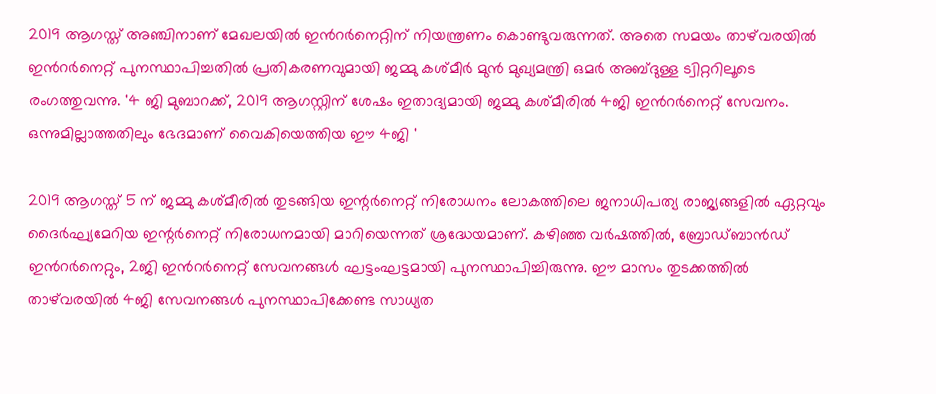2019 ആഗസ്ത് അഞ്ചിനാണ് മേഖലയില്‍ ഇന്‍റര്‍നെറ്റിന് നിയന്ത്രണം കൊണ്ടുവരുന്നത്. അതെ സമയം താഴ്‍വരയില്‍ ഇന്‍റര്‍നെറ്റ് പുനസ്ഥാപിച്ചതില്‍ പ്രതികരണവുമായി ജമ്മു കശ്മീര്‍ മുന്‍ മുഖ്യമന്ത്രി ഒമര്‍ അബ്ദുള്ള ട്വിറ്ററിലൂടെ രംഗത്തുവന്നു. '4 ജി മുബാറക്ക്, 2019 ആഗസ്റ്റിന് ശേഷം ഇതാദ്യമായി ജമ്മു കശ്മീരില്‍ 4ജി ഇന്‍റര്‍നെറ്റ് സേവനം. ഒന്നുമില്ലാത്തതിലും ഭേദമാണ് വൈകിയെത്തിയ ഈ 4ജി '

2019 ആഗസ്ത് 5 ന് ജമ്മു കശ്മീരിൽ തുടങ്ങിയ ഇന്റർനെറ്റ് നിരോധനം ലോകത്തിലെ ജനാധിപത്യ രാജ്യങ്ങളിൽ ഏറ്റവും ദൈർഘ്യമേറിയ ഇന്റർനെറ്റ് നിരോധനമായി മാറിയെന്നത് ശ്രദ്ധേയമാണ്. കഴിഞ്ഞ വർഷത്തിൽ, ബ്രോഡ്‌ബാൻഡ് ഇൻറർനെറ്റും, 2ജി ഇന്‍റര്‍നെറ്റ് സേവനങ്ങള്‍ ഘട്ടംഘട്ടമായി പുനസ്ഥാപിച്ചിരുന്നു. ഈ മാസം തുടക്കത്തില്‍ താഴ്‍വരയില്‍ 4ജി സേവനങ്ങള്‍ പുനസ്ഥാപിക്കേണ്ട സാധ്യത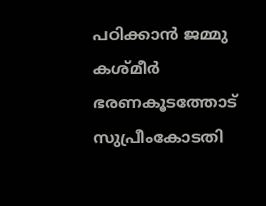പഠിക്കാന്‍ ജമ്മു കശ്മീര്‍ ഭരണകൂടത്തോട് സുപ്രീംകോടതി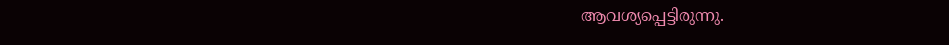ആവശ്യപ്പെട്ടിരുന്നു.